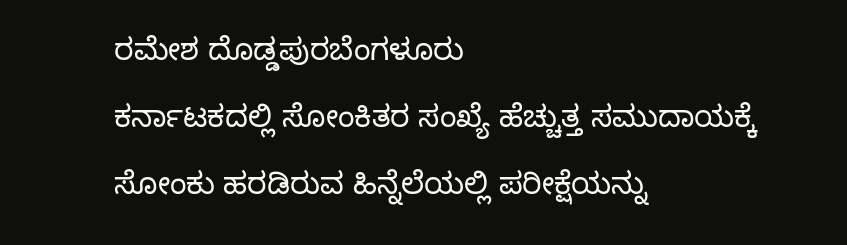ರಮೇಶ ದೊಡ್ಡಪುರಬೆಂಗಳೂರು
ಕರ್ನಾಟಕದಲ್ಲಿ ಸೋಂಕಿತರ ಸಂಖ್ಯೆ ಹೆಚ್ಚುತ್ತ ಸಮುದಾಯಕ್ಕೆ ಸೋಂಕು ಹರಡಿರುವ ಹಿನ್ನೆಲೆಯಲ್ಲಿ ಪರೀಕ್ಷೆಯನ್ನು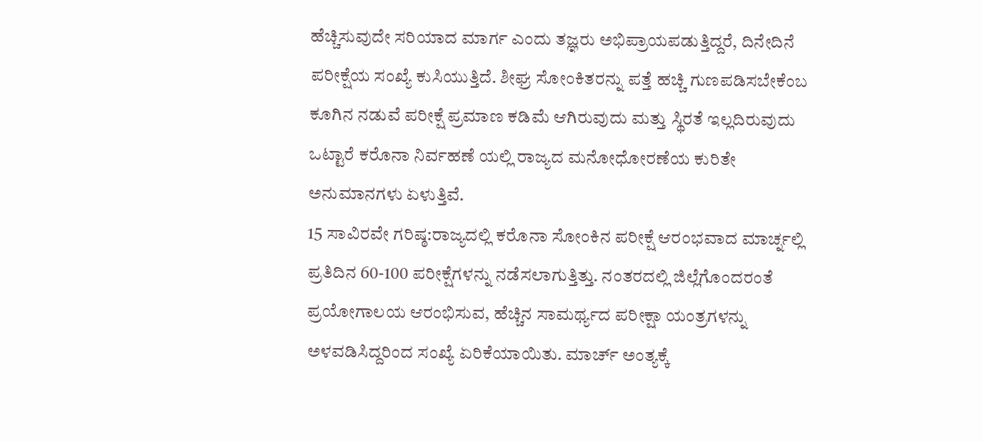ಹೆಚ್ಚಿಸುವುದೇ ಸರಿಯಾದ ಮಾರ್ಗ ಎಂದು ತಜ್ಞರು ಅಭಿಪ್ರಾಯಪಡುತ್ತಿದ್ದರೆ, ದಿನೇದಿನೆ ಪರೀಕ್ಷೆಯ ಸಂಖ್ಯೆ ಕುಸಿಯುತ್ತಿದೆ. ಶೀಘ್ರ ಸೋಂಕಿತರನ್ನು ಪತ್ತೆ ಹಚ್ಚಿ ಗುಣಪಡಿಸಬೇಕೆಂಬ ಕೂಗಿನ ನಡುವೆ ಪರೀಕ್ಷೆ ಪ್ರಮಾಣ ಕಡಿಮೆ ಆಗಿರುವುದು ಮತ್ತು ಸ್ಥಿರತೆ ಇಲ್ಲದಿರುವುದು ಒಟ್ಟಾರೆ ಕರೊನಾ ನಿರ್ವಹಣೆ ಯಲ್ಲಿ ರಾಜ್ಯದ ಮನೋಧೋರಣೆಯ ಕುರಿತೇ ಅನುಮಾನಗಳು ಏಳುತ್ತಿವೆ.
15 ಸಾವಿರವೇ ಗರಿಷ್ಠ:ರಾಜ್ಯದಲ್ಲಿ ಕರೊನಾ ಸೋಂಕಿನ ಪರೀಕ್ಷೆ ಆರಂಭವಾದ ಮಾರ್ಚ್ನಲ್ಲಿ ಪ್ರತಿದಿನ 60-100 ಪರೀಕ್ಷೆಗಳನ್ನು ನಡೆಸಲಾಗುತ್ತಿತ್ತು. ನಂತರದಲ್ಲಿ ಜಿಲ್ಲೆಗೊಂದರಂತೆ ಪ್ರಯೋಗಾಲಯ ಆರಂಭಿಸುವ, ಹೆಚ್ಚಿನ ಸಾಮರ್ಥ್ಯದ ಪರೀಕ್ಷಾ ಯಂತ್ರಗಳನ್ನು ಅಳವಡಿಸಿದ್ದರಿಂದ ಸಂಖ್ಯೆ ಏರಿಕೆಯಾಯಿತು. ಮಾರ್ಚ್ ಅಂತ್ಯಕ್ಕೆ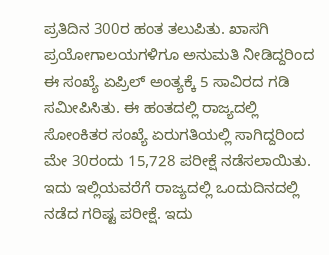ಪ್ರತಿದಿನ 300ರ ಹಂತ ತಲುಪಿತು. ಖಾಸಗಿ ಪ್ರಯೋಗಾಲಯಗಳಿಗೂ ಅನುಮತಿ ನೀಡಿದ್ದರಿಂದ ಈ ಸಂಖ್ಯೆ ಏಪ್ರಿಲ್ ಅಂತ್ಯಕ್ಕೆ 5 ಸಾವಿರದ ಗಡಿ ಸಮೀಪಿಸಿತು. ಈ ಹಂತದಲ್ಲಿ ರಾಜ್ಯದಲ್ಲಿ ಸೋಂಕಿತರ ಸಂಖ್ಯೆ ಏರುಗತಿಯಲ್ಲಿ ಸಾಗಿದ್ದರಿಂದ ಮೇ 30ರಂದು 15,728 ಪರೀಕ್ಷೆ ನಡೆಸಲಾಯಿತು. ಇದು ಇಲ್ಲಿಯವರೆಗೆ ರಾಜ್ಯದಲ್ಲಿ ಒಂದುದಿನದಲ್ಲಿ ನಡೆದ ಗರಿಷ್ಟ ಪರೀಕ್ಷೆ. ಇದು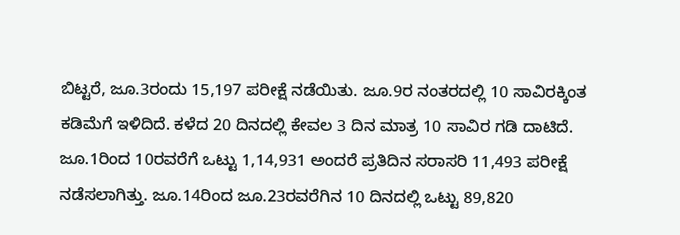ಬಿಟ್ಟರೆ, ಜೂ.3ರಂದು 15,197 ಪರೀಕ್ಷೆ ನಡೆಯಿತು. ಜೂ.9ರ ನಂತರದಲ್ಲಿ 10 ಸಾವಿರಕ್ಕಿಂತ ಕಡಿಮೆಗೆ ಇಳಿದಿದೆ. ಕಳೆದ 20 ದಿನದಲ್ಲಿ ಕೇವಲ 3 ದಿನ ಮಾತ್ರ 10 ಸಾವಿರ ಗಡಿ ದಾಟಿದೆ. ಜೂ.1ರಿಂದ 10ರವರೆಗೆ ಒಟ್ಟು 1,14,931 ಅಂದರೆ ಪ್ರತಿದಿನ ಸರಾಸರಿ 11,493 ಪರೀಕ್ಷೆ ನಡೆಸಲಾಗಿತ್ತು. ಜೂ.14ರಿಂದ ಜೂ.23ರವರೆಗಿನ 10 ದಿನದಲ್ಲಿ ಒಟ್ಟು 89,820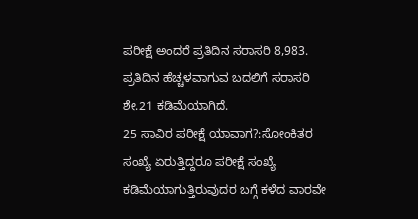ಪರೀಕ್ಷೆ ಅಂದರೆ ಪ್ರತಿದಿನ ಸರಾಸರಿ 8,983. ಪ್ರತಿದಿನ ಹೆಚ್ಚಳವಾಗುವ ಬದಲಿಗೆ ಸರಾಸರಿ ಶೇ.21 ಕಡಿಮೆಯಾಗಿದೆ.
25 ಸಾವಿರ ಪರೀಕ್ಷೆ ಯಾವಾಗ?:ಸೋಂಕಿತರ ಸಂಖ್ಯೆ ಏರುತ್ತಿದ್ದರೂ ಪರೀಕ್ಷೆ ಸಂಖ್ಯೆ ಕಡಿಮೆಯಾಗುತ್ತಿರುವುದರ ಬಗ್ಗೆ ಕಳೆದ ವಾರವೇ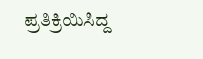ಪ್ರತಿಕ್ರಿಯಿಸಿದ್ದ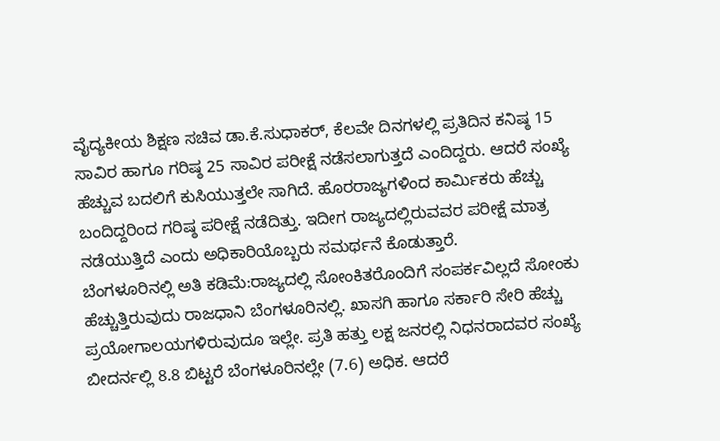ವೈದ್ಯಕೀಯ ಶಿಕ್ಷಣ ಸಚಿವ ಡಾ.ಕೆ.ಸುಧಾಕರ್, ಕೆಲವೇ ದಿನಗಳಲ್ಲಿ ಪ್ರತಿದಿನ ಕನಿಷ್ಠ 15 ಸಾವಿರ ಹಾಗೂ ಗರಿಷ್ಠ 25 ಸಾವಿರ ಪರೀಕ್ಷೆ ನಡೆಸಲಾಗುತ್ತದೆ ಎಂದಿದ್ದರು. ಆದರೆ ಸಂಖ್ಯೆ ಹೆಚ್ಚುವ ಬದಲಿಗೆ ಕುಸಿಯುತ್ತಲೇ ಸಾಗಿದೆ. ಹೊರರಾಜ್ಯಗಳಿಂದ ಕಾರ್ವಿುಕರು ಹೆಚ್ಚು ಬಂದಿದ್ದರಿಂದ ಗರಿಷ್ಠ ಪರೀಕ್ಷೆ ನಡೆದಿತ್ತು. ಇದೀಗ ರಾಜ್ಯದಲ್ಲಿರುವವರ ಪರೀಕ್ಷೆ ಮಾತ್ರ ನಡೆಯುತ್ತಿದೆ ಎಂದು ಅಧಿಕಾರಿಯೊಬ್ಬರು ಸಮರ್ಥನೆ ಕೊಡುತ್ತಾರೆ.
ಬೆಂಗಳೂರಿನಲ್ಲಿ ಅತಿ ಕಡಿಮೆ:ರಾಜ್ಯದಲ್ಲಿ ಸೋಂಕಿತರೊಂದಿಗೆ ಸಂಪರ್ಕವಿಲ್ಲದೆ ಸೋಂಕು ಹೆಚ್ಚುತ್ತಿರುವುದು ರಾಜಧಾನಿ ಬೆಂಗಳೂರಿನಲ್ಲಿ. ಖಾಸಗಿ ಹಾಗೂ ಸರ್ಕಾರಿ ಸೇರಿ ಹೆಚ್ಚು ಪ್ರಯೋಗಾಲಯಗಳಿರುವುದೂ ಇಲ್ಲೇ. ಪ್ರತಿ ಹತ್ತು ಲಕ್ಷ ಜನರಲ್ಲಿ ನಿಧನರಾದವರ ಸಂಖ್ಯೆ ಬೀದರ್ನಲ್ಲಿ 8.8 ಬಿಟ್ಟರೆ ಬೆಂಗಳೂರಿನಲ್ಲೇ (7.6) ಅಧಿಕ. ಆದರೆ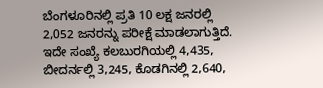ಬೆಂಗಳೂರಿನಲ್ಲಿ ಪ್ರತಿ 10 ಲಕ್ಷ ಜನರಲ್ಲಿ 2,052 ಜನರನ್ನು ಪರೀಕ್ಷೆ ಮಾಡಲಾಗುತ್ತಿದೆ. ಇದೇ ಸಂಖ್ಯೆ ಕಲಬುರಗಿಯಲ್ಲಿ 4,435, ಬೀದರ್ನಲ್ಲಿ 3,245, ಕೊಡಗಿನಲ್ಲಿ 2,640,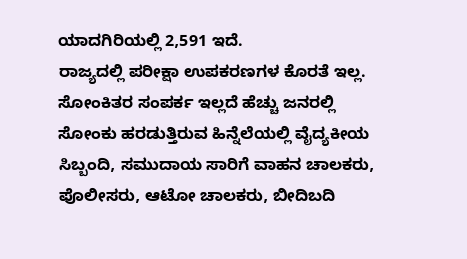ಯಾದಗಿರಿಯಲ್ಲಿ 2,591 ಇದೆ.
ರಾಜ್ಯದಲ್ಲಿ ಪರೀಕ್ಷಾ ಉಪಕರಣಗಳ ಕೊರತೆ ಇಲ್ಲ. ಸೋಂಕಿತರ ಸಂಪರ್ಕ ಇಲ್ಲದೆ ಹೆಚ್ಚು ಜನರಲ್ಲಿ ಸೋಂಕು ಹರಡುತ್ತಿರುವ ಹಿನ್ನೆಲೆಯಲ್ಲಿ ವೈದ್ಯಕೀಯ ಸಿಬ್ಬಂದಿ, ಸಮುದಾಯ ಸಾರಿಗೆ ವಾಹನ ಚಾಲಕರು, ಪೊಲೀಸರು, ಆಟೋ ಚಾಲಕರು, ಬೀದಿಬದಿ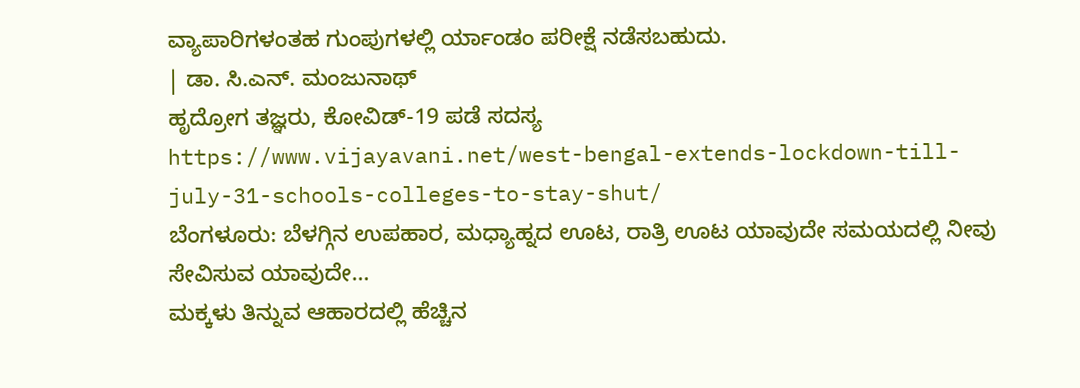ವ್ಯಾಪಾರಿಗಳಂತಹ ಗುಂಪುಗಳಲ್ಲಿ ರ್ಯಾಂಡಂ ಪರೀಕ್ಷೆ ನಡೆಸಬಹುದು.
| ಡಾ. ಸಿ.ಎನ್. ಮಂಜುನಾಥ್
ಹೃದ್ರೋಗ ತಜ್ಞರು, ಕೋವಿಡ್-19 ಪಡೆ ಸದಸ್ಯ
https://www.vijayavani.net/west-bengal-extends-lockdown-till-july-31-schools-colleges-to-stay-shut/
ಬೆಂಗಳೂರು: ಬೆಳಗ್ಗಿನ ಉಪಹಾರ, ಮಧ್ಯಾಹ್ನದ ಊಟ, ರಾತ್ರಿ ಊಟ ಯಾವುದೇ ಸಮಯದಲ್ಲಿ ನೀವು ಸೇವಿಸುವ ಯಾವುದೇ…
ಮಕ್ಕಳು ತಿನ್ನುವ ಆಹಾರದಲ್ಲಿ ಹೆಚ್ಚಿನ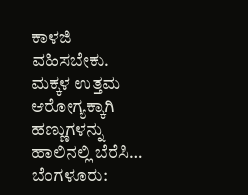ಕಾಳಜಿ ವಹಿಸಬೇಕು. ಮಕ್ಕಳ ಉತ್ತಮ ಆರೋಗ್ಯಕ್ಕಾಗಿ ಹಣ್ಣುಗಳನ್ನು ಹಾಲಿನಲ್ಲಿ ಬೆರೆಸಿ…
ಬೆಂಗಳೂರು: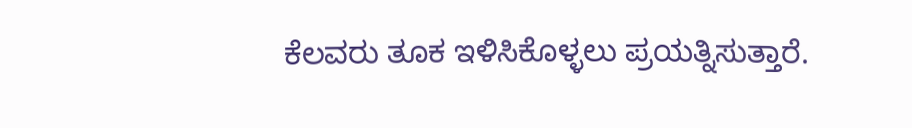ಕೆಲವರು ತೂಕ ಇಳಿಸಿಕೊಳ್ಳಲು ಪ್ರಯತ್ನಿಸುತ್ತಾರೆ.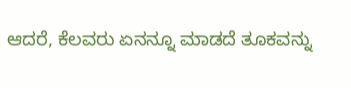ಆದರೆ, ಕೆಲವರು ಏನನ್ನೂ ಮಾಡದೆ ತೂಕವನ್ನು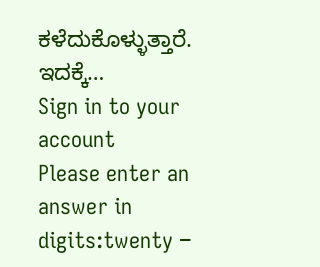ಕಳೆದುಕೊಳ್ಳುತ್ತಾರೆ. ಇದಕ್ಕೆ…
Sign in to your account
Please enter an answer in digits:twenty −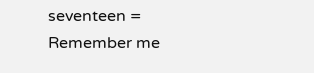seventeen =
Remember me